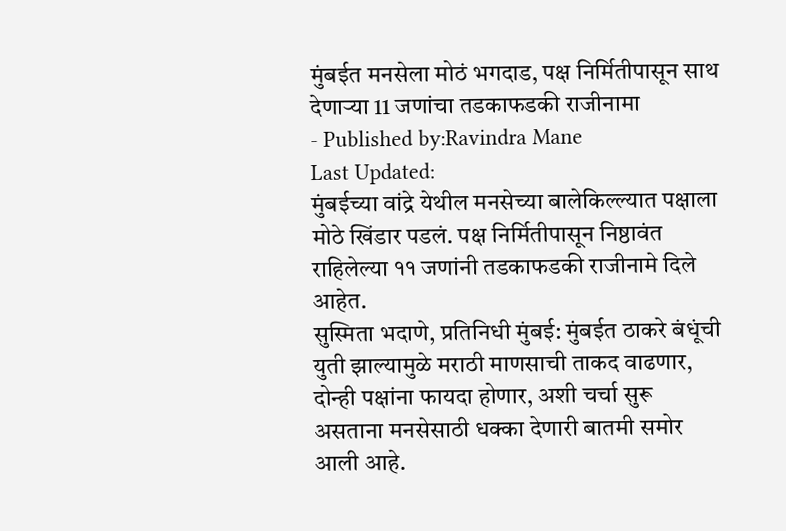मुंबईत मनसेला मोठं भगदाड, पक्ष निर्मितीपासून साथ देणाऱ्या 11 जणांचा तडकाफडकी राजीनामा
- Published by:Ravindra Mane
Last Updated:
मुंबईच्या वांद्रे येथील मनसेच्या बालेकिल्ल्यात पक्षाला मोठे खिंडार पडलं. पक्ष निर्मितीपासून निष्ठावंत राहिलेल्या ११ जणांनी तडकाफडकी राजीनामे दिले आहेत.
सुस्मिता भदाणे, प्रतिनिधी मुंबई: मुंबईत ठाकरे बंधूंची युती झाल्यामुळे मराठी माणसाची ताकद वाढणार, दोन्ही पक्षांना फायदा होणार, अशी चर्चा सुरू असताना मनसेसाठी धक्का देणारी बातमी समोर आली आहे.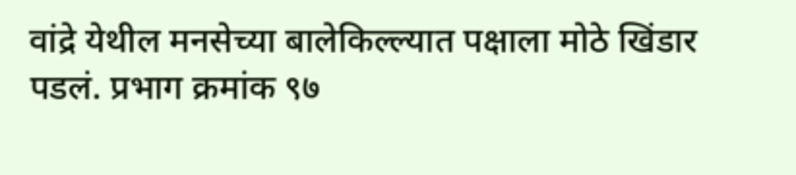वांद्रे येथील मनसेच्या बालेकिल्ल्यात पक्षाला मोठे खिंडार पडलं. प्रभाग क्रमांक ९७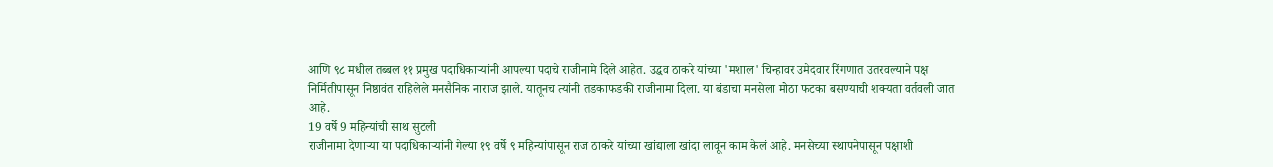आणि ९८ मधील तब्बल ११ प्रमुख पदाधिकाऱ्यांनी आपल्या पदाचे राजीनामे दिले आहेत. उद्धव ठाकरे यांच्या 'मशाल' चिन्हावर उमेदवार रिंगणात उतरवल्याने पक्ष निर्मितीपासून निष्ठावंत राहिलेले मनसैनिक नाराज झाले. यातूनच त्यांनी तडकाफडकी राजीनामा दिला. या बंडाचा मनसेला मोठा फटका बसण्याची शक्यता वर्तवली जात आहे.
19 वर्षे 9 महिन्यांची साथ सुटली
राजीनामा देणाऱ्या या पदाधिकाऱ्यांनी गेल्या १९ वर्षे ९ महिन्यांपासून राज ठाकरे यांच्या खांद्याला खांदा लावून काम केलं आहे. मनसेच्या स्थापनेपासून पक्षाशी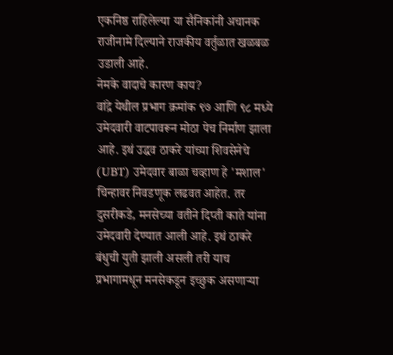एकनिष्ठ राहिलेल्या या सैनिकांनी अचानक राजीनामे दिल्याने राजकीय वर्तुळात खळबळ उडाली आहे.
नेमके वादाचे कारण काय?
वांद्रे येथील प्रभाग क्रमांक ९७ आणि ९८ मध्ये उमेदवारी वाटपावरून मोठा पेच निर्माण झाला आहे. इथं उद्धव ठाकरे यांच्या शिवसेनेचे (UBT) उमेदवार बाळा चव्हाण हे 'मशाल' चिन्हावर निवडणूक लढवत आहेत. तर दुसरीकडे, मनसेच्या वतीने दिप्ती काते यांना उमेदवारी देण्यात आली आहे. इथं ठाकरे बंधुची युती झाली असली तरी याच प्रभागामधून मनसेकडून इच्छुक असणाऱ्या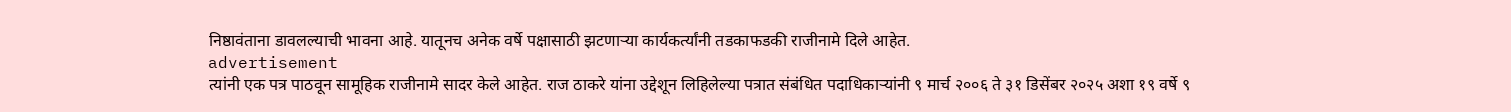निष्ठावंताना डावलल्याची भावना आहे. यातूनच अनेक वर्षे पक्षासाठी झटणाऱ्या कार्यकर्त्यांनी तडकाफडकी राजीनामे दिले आहेत.
advertisement
त्यांनी एक पत्र पाठवून सामूहिक राजीनामे सादर केले आहेत. राज ठाकरे यांना उद्देशून लिहिलेल्या पत्रात संबंधित पदाधिकाऱ्यांनी ९ मार्च २००६ ते ३१ डिसेंबर २०२५ अशा १९ वर्षे ९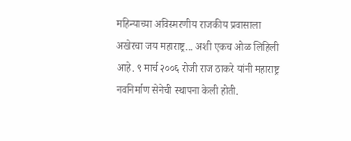महिन्याच्या अविस्मरणीय राजकीय प्रवासाला अखेरचा जय महाराष्ट्र... अशी एकच ओळ लिहिली आहे. ९ मार्च २००६ रोजी राज ठाकरे यांनी महाराष्ट्र नवनिर्माण सेनेची स्थापना केली होती.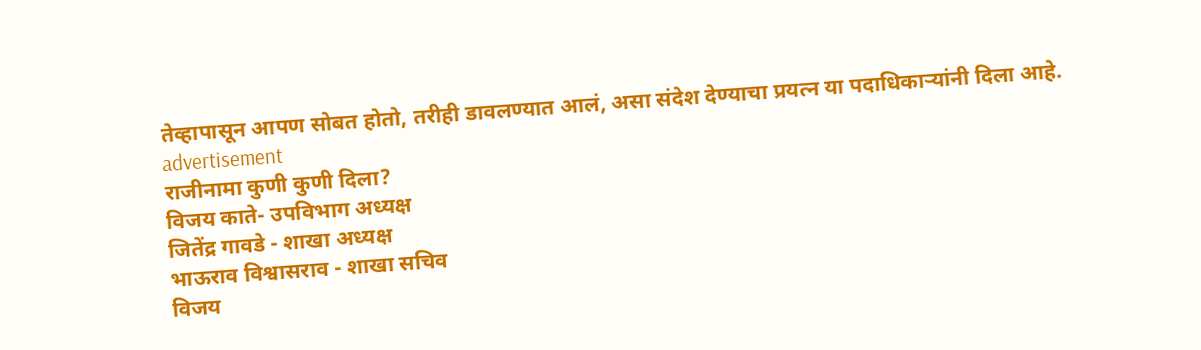तेव्हापासून आपण सोबत होतो, तरीही डावलण्यात आलं, असा संदेश देण्याचा प्रयत्न या पदाधिकाऱ्यांनी दिला आहे.
advertisement
राजीनामा कुणी कुणी दिला?
विजय काते- उपविभाग अध्यक्ष
जितेंद्र गावडे - शाखा अध्यक्ष
भाऊराव विश्वासराव - शाखा सचिव
विजय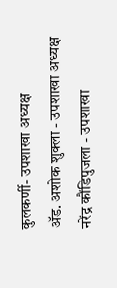कुलकर्णी- उपशाखा अध्यक्ष
ॲड. अशोक शुक्ला - उपशाखा अध्यक्ष
नरेंद्र कौंडिपुजला - उपशाखा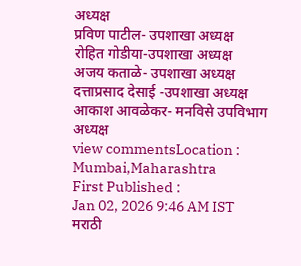अध्यक्ष
प्रविण पाटील- उपशाखा अध्यक्ष
रोहित गोडीया-उपशाखा अध्यक्ष
अजय कताळे- उपशाखा अध्यक्ष
दत्ताप्रसाद देसाई -उपशाखा अध्यक्ष
आकाश आवळेकर- मनविसे उपविभाग अध्यक्ष
view commentsLocation :
Mumbai,Maharashtra
First Published :
Jan 02, 2026 9:46 AM IST
मराठी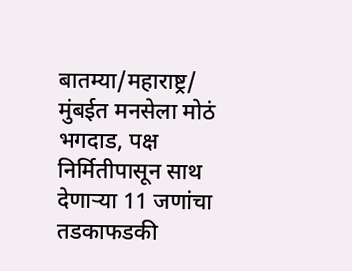बातम्या/महाराष्ट्र/
मुंबईत मनसेला मोठं भगदाड, पक्ष निर्मितीपासून साथ देणाऱ्या 11 जणांचा तडकाफडकी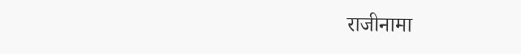राजीनामा